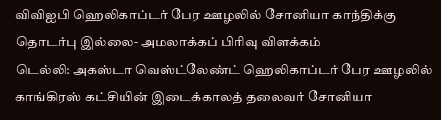விவிஐபி ஹெலிகாப்டர் பேர ஊழலில் சோனியா காந்திக்கு தொடர்பு இல்லை- அமலாக்கப் பிரிவு விளக்கம்
டெல்லி: அகஸ்டா வெஸ்ட்லேண்ட் ஹெலிகாப்டர் பேர ஊழலில் காங்கிரஸ் கட்சியின் இடைக்காலத் தலைவர் சோனியா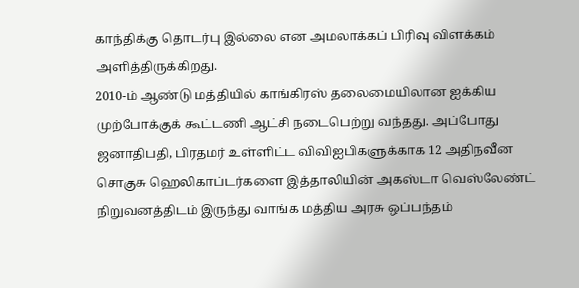காந்திக்கு தொடர்பு இல்லை என அமலாக்கப் பிரிவு விளக்கம் அளித்திருக்கிறது.
2010-ம் ஆண்டு மத்தியில் காங்கிரஸ் தலைமையிலான ஐக்கிய முற்போக்குக் கூட்டணி ஆட்சி நடைபெற்று வந்தது. அப்போது ஜனாதிபதி, பிரதமர் உள்ளிட்ட விவிஐபிகளுக்காக 12 அதிநவீன சொகுசு ஹெலிகாப்டர்களை இத்தாலியின் அகஸ்டா வெஸ்லேண்ட் நிறுவனத்திடம் இருந்து வாங்க மத்திய அரசு ஒப்பந்தம்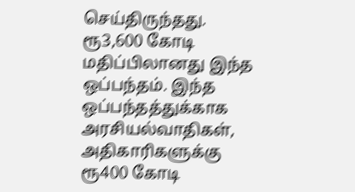செய்திருந்தது.
ரூ3,600 கோடி மதிப்பிலானது இந்த ஒப்பந்தம். இந்த ஒப்பந்தத்துக்காக அரசியல்வாதிகள், அதிகாரிகளுக்கு ரூ400 கோடி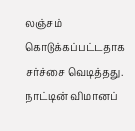லஞ்சம் கொடுக்கப்பட்டதாக சர்ச்சை வெடித்தது. நாட்டின் விமானப்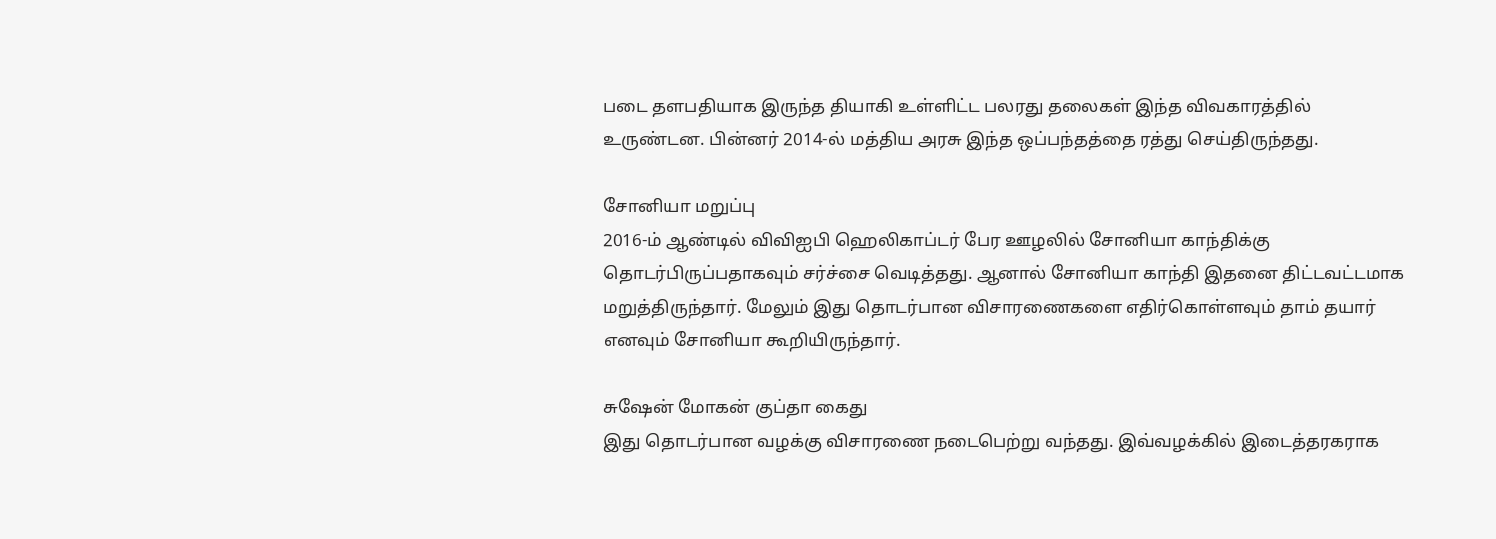படை தளபதியாக இருந்த தியாகி உள்ளிட்ட பலரது தலைகள் இந்த விவகாரத்தில் உருண்டன. பின்னர் 2014-ல் மத்திய அரசு இந்த ஒப்பந்தத்தை ரத்து செய்திருந்தது.

சோனியா மறுப்பு
2016-ம் ஆண்டில் விவிஐபி ஹெலிகாப்டர் பேர ஊழலில் சோனியா காந்திக்கு தொடர்பிருப்பதாகவும் சர்ச்சை வெடித்தது. ஆனால் சோனியா காந்தி இதனை திட்டவட்டமாக மறுத்திருந்தார். மேலும் இது தொடர்பான விசாரணைகளை எதிர்கொள்ளவும் தாம் தயார் எனவும் சோனியா கூறியிருந்தார்.

சுஷேன் மோகன் குப்தா கைது
இது தொடர்பான வழக்கு விசாரணை நடைபெற்று வந்தது. இவ்வழக்கில் இடைத்தரகராக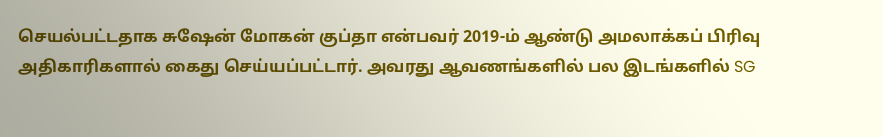செயல்பட்டதாக சுஷேன் மோகன் குப்தா என்பவர் 2019-ம் ஆண்டு அமலாக்கப் பிரிவு அதிகாரிகளால் கைது செய்யப்பட்டார். அவரது ஆவணங்களில் பல இடங்களில் SG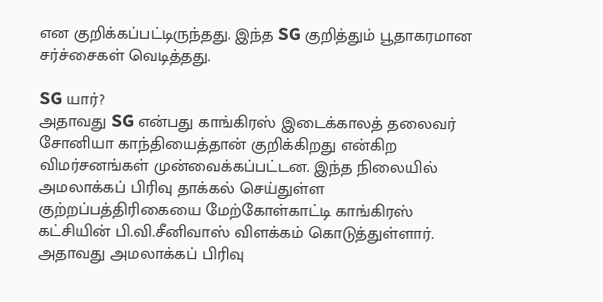என குறிக்கப்பட்டிருந்தது. இந்த SG குறித்தும் பூதாகரமான சர்ச்சைகள் வெடித்தது.

SG யார்?
அதாவது SG என்பது காங்கிரஸ் இடைக்காலத் தலைவர் சோனியா காந்தியைத்தான் குறிக்கிறது என்கிற விமர்சனங்கள் முன்வைக்கப்பட்டன. இந்த நிலையில் அமலாக்கப் பிரிவு தாக்கல் செய்துள்ள குற்றப்பத்திரிகையை மேற்கோள்காட்டி காங்கிரஸ் கட்சியின் பி.வி.சீனிவாஸ் விளக்கம் கொடுத்துள்ளார். அதாவது அமலாக்கப் பிரிவு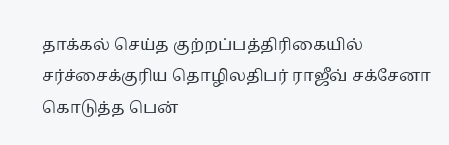தாக்கல் செய்த குற்றப்பத்திரிகையில் சர்ச்சைக்குரிய தொழிலதிபர் ராஜீவ் சக்சேனா கொடுத்த பென்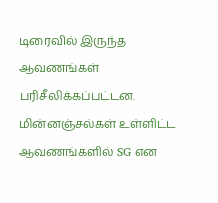டிரைவில் இருந்த ஆவணங்கள் பரிசீலிக்கப்பட்டன. மின்னஞ்சல்கள் உள்ளிட்ட ஆவணங்களில் SG என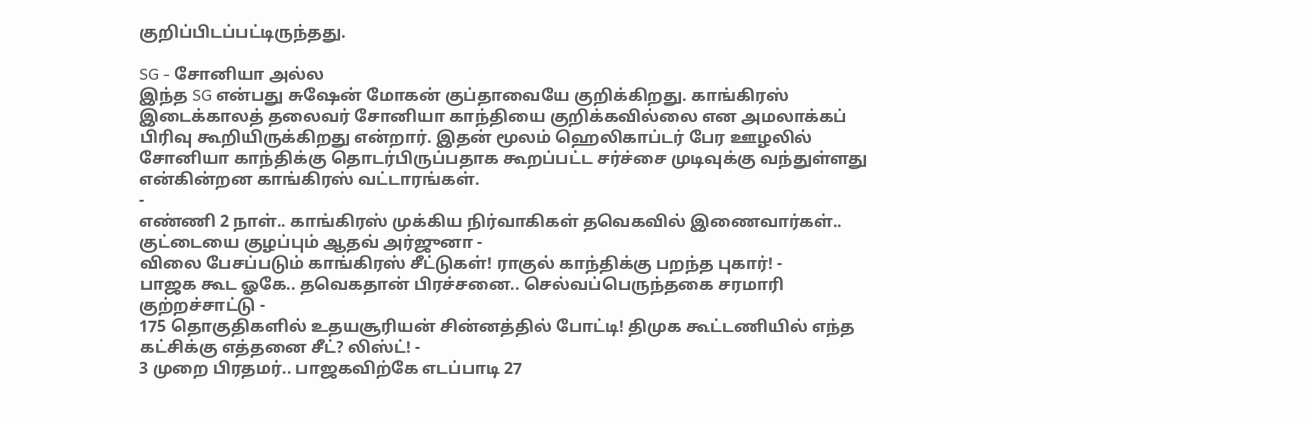குறிப்பிடப்பட்டிருந்தது.

SG - சோனியா அல்ல
இந்த SG என்பது சுஷேன் மோகன் குப்தாவையே குறிக்கிறது. காங்கிரஸ் இடைக்காலத் தலைவர் சோனியா காந்தியை குறிக்கவில்லை என அமலாக்கப் பிரிவு கூறியிருக்கிறது என்றார். இதன் மூலம் ஹெலிகாப்டர் பேர ஊழலில் சோனியா காந்திக்கு தொடர்பிருப்பதாக கூறப்பட்ட சர்ச்சை முடிவுக்கு வந்துள்ளது என்கின்றன காங்கிரஸ் வட்டாரங்கள்.
-
எண்ணி 2 நாள்.. காங்கிரஸ் முக்கிய நிர்வாகிகள் தவெகவில் இணைவார்கள்.. குட்டையை குழப்பும் ஆதவ் அர்ஜுனா -
விலை பேசப்படும் காங்கிரஸ் சீட்டுகள்! ராகுல் காந்திக்கு பறந்த புகார்! -
பாஜக கூட ஓகே.. தவெகதான் பிரச்சனை.. செல்வப்பெருந்தகை சரமாரி குற்றச்சாட்டு -
175 தொகுதிகளில் உதயசூரியன் சின்னத்தில் போட்டி! திமுக கூட்டணியில் எந்த கட்சிக்கு எத்தனை சீட்? லிஸ்ட்! -
3 முறை பிரதமர்.. பாஜகவிற்கே எடப்பாடி 27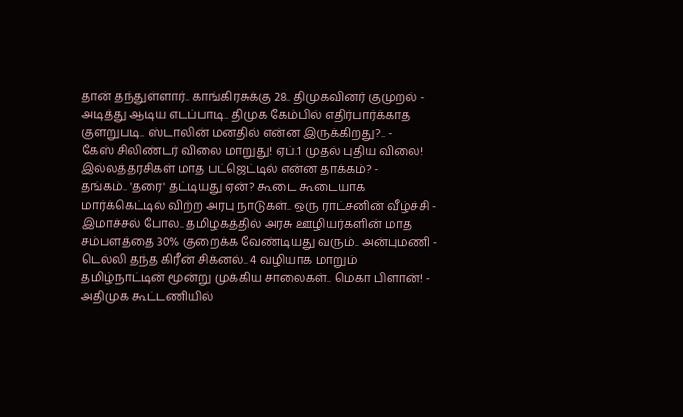தான் தந்துள்ளார்.. காங்கிரசுக்கு 28.. திமுகவினர் குமுறல் -
அடித்து ஆடிய எடப்பாடி.. திமுக கேம்பில் எதிர்பார்க்காத குளறுபடி.. ஸ்டாலின் மனதில் என்ன இருக்கிறது?.. -
கேஸ் சிலிண்டர் விலை மாறுது! ஏப்.1 முதல் புதிய விலை! இல்லத்தரசிகள் மாத பட்ஜெட்டில் என்ன தாக்கம்? -
தங்கம்.. 'தரை' தட்டியது ஏன்? கூடை கூடையாக மார்க்கெட்டில் விற்ற அரபு நாடுகள்.. ஒரு ராட்சனின் வீழ்ச்சி -
இமாச்சல் போல.. தமிழகத்தில் அரசு ஊழியர்களின் மாத சம்பளத்தை 30% குறைக்க வேண்டியது வரும்.. அன்புமணி -
டெல்லி தந்த கிரீன் சிக்னல்.. 4 வழியாக மாறும் தமிழ்நாட்டின் மூன்று முக்கிய சாலைகள்.. மெகா பிளான்! -
அதிமுக கூட்டணியில்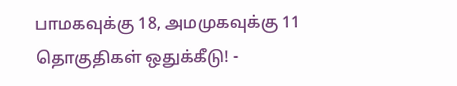பாமகவுக்கு 18, அமமுகவுக்கு 11 தொகுதிகள் ஒதுக்கீடு! -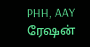PHH, AAY ரேஷன்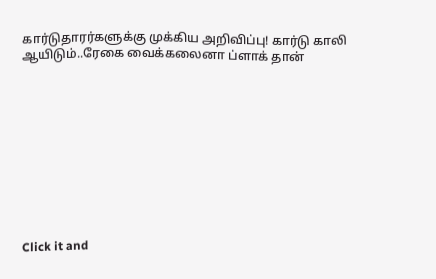கார்டுதாரர்களுக்கு முக்கிய அறிவிப்பு! கார்டு காலி ஆயிடும்..ரேகை வைக்கலைனா ப்ளாக் தான்











Click it and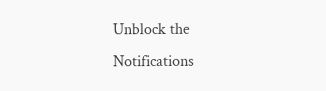Unblock the Notifications